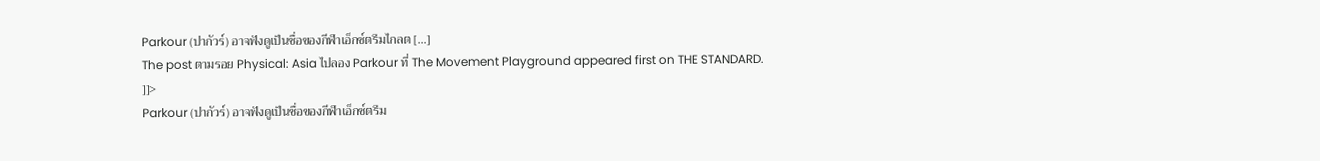Parkour (ปากัวร์) อาจฟังดูเป็นชื่อของกีฬาเอ็กซ์ตรีมไกลต […]
The post ตามรอย Physical: Asia ไปลอง Parkour ที่ The Movement Playground appeared first on THE STANDARD.
]]>
Parkour (ปากัวร์) อาจฟังดูเป็นชื่อของกีฬาเอ็กซ์ตรีม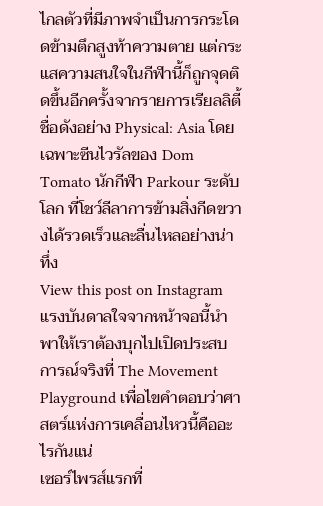ไกลตัวที่มีภาพจำเป็นการกระโดดข้ามตึกสูงท้าความตาย แต่กระแสความสนใจในกีฬานี้ก็ถูกจุดติดขึ้นอีกครั้งจากรายการเรียลลิตี้ชื่อดังอย่าง Physical: Asia โดยเฉพาะซีนไวรัลของ Dom Tomato นักกีฬา Parkour ระดับโลก ที่โชว์ลีลาการข้ามสิ่งกีดขวางได้รวดเร็วและลื่นไหลอย่างน่าทึ่ง
View this post on Instagram
แรงบันดาลใจจากหน้าจอนี้นำพาให้เราต้องบุกไปเปิดประสบการณ์จริงที่ The Movement Playground เพื่อไขคำตอบว่าศาสตร์แห่งการเคลื่อนไหวนี้คืออะไรกันแน่
เซอร์ไพรส์แรกที่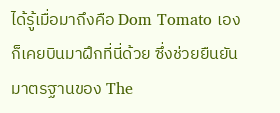ได้รู้เมื่อมาถึงคือ Dom Tomato เองก็เคยบินมาฝึกที่นี่ด้วย ซึ่งช่วยยืนยันมาตรฐานของ The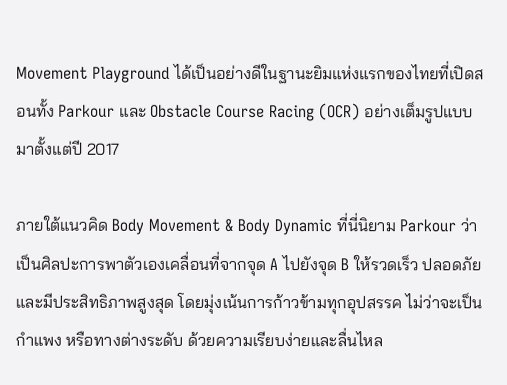Movement Playground ได้เป็นอย่างดีในฐานะยิมแห่งแรกของไทยที่เปิดสอนทั้ง Parkour และ Obstacle Course Racing (OCR) อย่างเต็มรูปแบบมาตั้งแต่ปี 2017

ภายใต้แนวคิด Body Movement & Body Dynamic ที่นี่นิยาม Parkour ว่าเป็นศิลปะการพาตัวเองเคลื่อนที่จากจุด A ไปยังจุด B ให้รวดเร็ว ปลอดภัย และมีประสิทธิภาพสูงสุด โดยมุ่งเน้นการก้าวข้ามทุกอุปสรรค ไม่ว่าจะเป็นกำแพง หรือทางต่างระดับ ด้วยความเรียบง่ายและลื่นไหล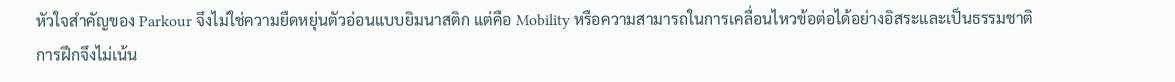หัวใจสำคัญของ Parkour จึงไม่ใช่ความยืดหยุ่นตัวอ่อนแบบยิมนาสติก แต่คือ Mobility หรือความสามารถในการเคลื่อนไหวข้อต่อได้อย่างอิสระและเป็นธรรมชาติ
การฝึกจึงไม่เน้น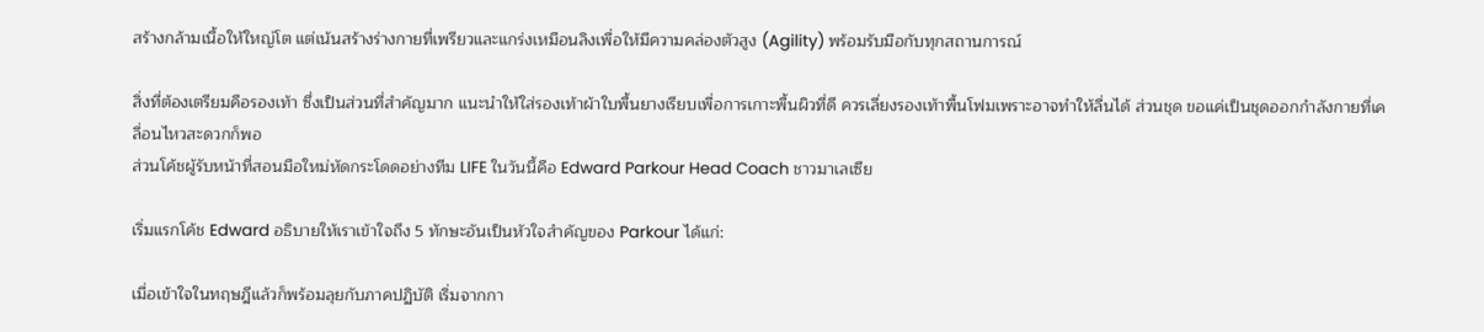สร้างกล้ามเนื้อให้ใหญ่โต แต่เน้นสร้างร่างกายที่เพรียวและแกร่งเหมือนลิงเพื่อให้มีความคล่องตัวสูง (Agility) พร้อมรับมือกับทุกสถานการณ์

สิ่งที่ต้องเตรียมคือรองเท้า ซึ่งเป็นส่วนที่สำคัญมาก แนะนำให้ใส่รองเท้าผ้าใบพื้นยางเรียบเพื่อการเกาะพื้นผิวที่ดี ควรเลี่ยงรองเท้าพื้นโฟมเพราะอาจทำให้ลื่นได้ ส่วนชุด ขอแค่เป็นชุดออกกำลังกายที่เคลื่อนไหวสะดวกก็พอ
ส่วนโค้ชผู้รับหน้าที่สอนมือใหม่หัดกระโดดอย่างทีม LIFE ในวันนี้คือ Edward Parkour Head Coach ชาวมาเลเซีย

เริ่มแรกโค้ช Edward อธิบายให้เราเข้าใจถึง 5 ทักษะอันเป็นหัวใจสำคัญของ Parkour ได้แก่:

เมื่อเข้าใจในทฤษฎีแล้วก็พร้อมลุยกับภาคปฏิบัติ เริ่มจากกา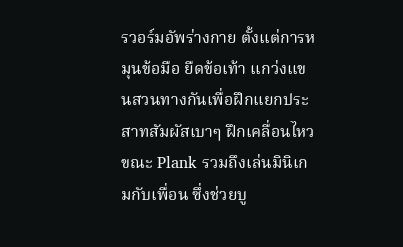รวอร์มอัพร่างกาย ตั้งแต่การหมุนข้อมือ ยืดข้อเท้า แกว่งแขนสวนทางกันเพื่อฝึกแยกประสาทสัมผัสเบาๆ ฝึกเคลื่อนไหวขณะ Plank รวมถึงเล่นมินิเกมกับเพื่อน ซึ่งช่วยบู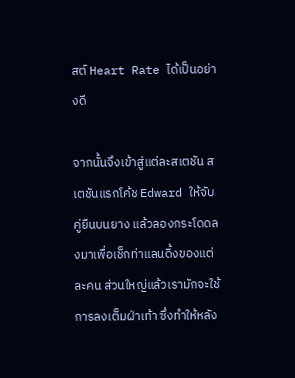สต์ Heart Rate ได้เป็นอย่างดี

จากนั้นจึงเข้าสู่แต่ละสเตชัน สเตชันแรกโค้ช Edward ให้จับคู่ยืนบนยาง แล้วลองกระโดดลงมาเพื่อเช็กท่าแลนดิ้งของแต่ละคน ส่วนใหญ่แล้วเรามักจะใช้การลงเต็มฝ่าเท้า ซึ่งทำให้หลัง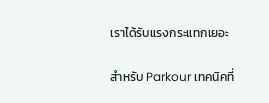เราได้รับแรงกระแทกเยอะ

สำหรับ Parkour เทคนิคที่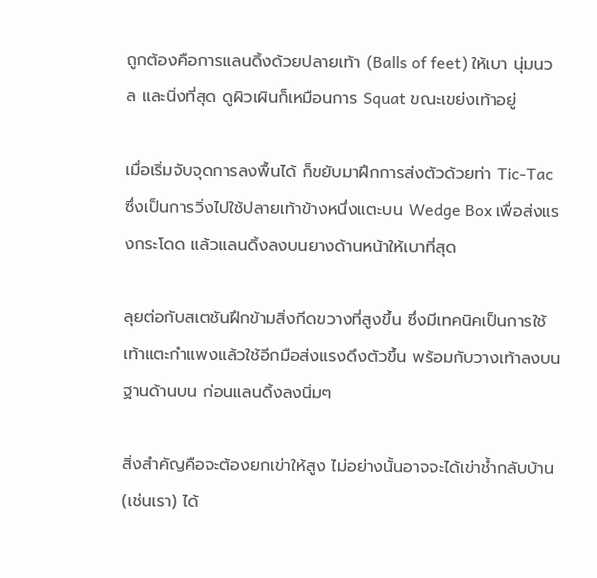ถูกต้องคือการแลนดิ้งด้วยปลายเท้า (Balls of feet) ให้เบา นุ่มนวล และนิ่งที่สุด ดูผิวเผินก็เหมือนการ Squat ขณะเขย่งเท้าอยู่

เมื่อเริ่มจับจุดการลงพื้นได้ ก็ขยับมาฝึกการส่งตัวด้วยท่า Tic-Tac ซึ่งเป็นการวิ่งไปใช้ปลายเท้าข้างหนึ่งแตะบน Wedge Box เพื่อส่งแรงกระโดด แล้วแลนดิ้งลงบนยางด้านหน้าให้เบาที่สุด

ลุยต่อกับสเตชันฝึกข้ามสิ่งกีดขวางที่สูงขึ้น ซึ่งมีเทคนิคเป็นการใช้เท้าแตะกำแพงแล้วใช้อีกมือส่งแรงดึงตัวขึ้น พร้อมกับวางเท้าลงบนฐานด้านบน ก่อนแลนดิ้งลงนิ่มๆ

สิ่งสำคัญคือจะต้องยกเข่าให้สูง ไม่อย่างนั้นอาจจะได้เข่าช้ำกลับบ้าน (เช่นเรา) ได้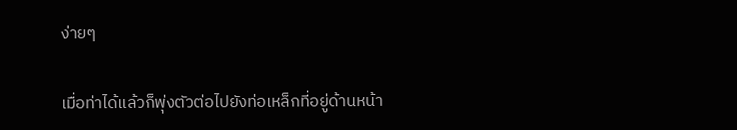ง่ายๆ

เมื่อท่าได้แล้วก็พุ่งตัวต่อไปยังท่อเหล็กที่อยู่ด้านหน้า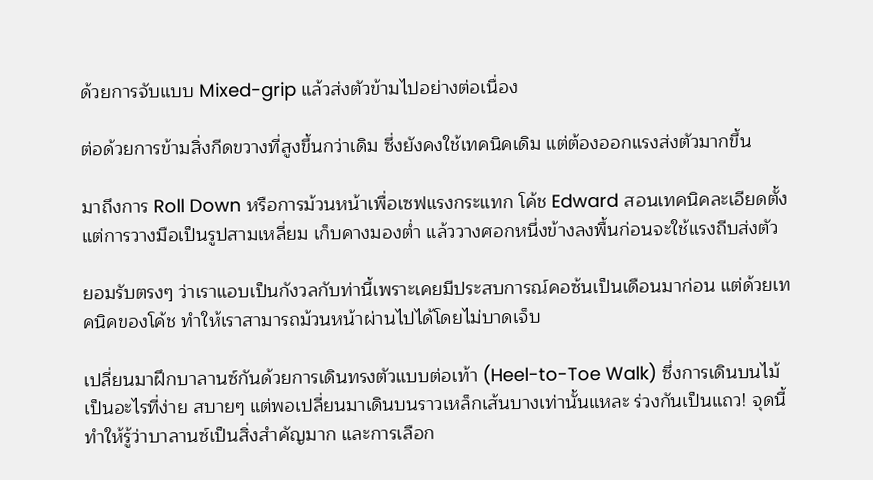ด้วยการจับแบบ Mixed-grip แล้วส่งตัวข้ามไปอย่างต่อเนื่อง

ต่อด้วยการข้ามสิ่งกีดขวางที่สูงขึ้นกว่าเดิม ซึ่งยังคงใช้เทคนิคเดิม แต่ต้องออกแรงส่งตัวมากขึ้น

มาถึงการ Roll Down หรือการม้วนหน้าเพื่อเซฟแรงกระแทก โค้ช Edward สอนเทคนิคละเอียดตั้งแต่การวางมือเป็นรูปสามเหลี่ยม เก็บคางมองต่ำ แล้ววางศอกหนึ่งข้างลงพื้นก่อนจะใช้แรงถีบส่งตัว

ยอมรับตรงๆ ว่าเราแอบเป็นกังวลกับท่านี้เพราะเคยมีประสบการณ์คอซ้นเป็นเดือนมาก่อน แต่ด้วยเทคนิคของโค้ช ทำให้เราสามารถม้วนหน้าผ่านไปได้โดยไม่บาดเจ็บ

เปลี่ยนมาฝึกบาลานซ์กันด้วยการเดินทรงตัวแบบต่อเท้า (Heel-to-Toe Walk) ซึ่งการเดินบนไม้เป็นอะไรที่ง่าย สบายๆ แต่พอเปลี่ยนมาเดินบนราวเหล็กเส้นบางเท่านั้นแหละ ร่วงกันเป็นแถว! จุดนี้ทำให้รู้ว่าบาลานซ์เป็นสิ่งสำคัญมาก และการเลือก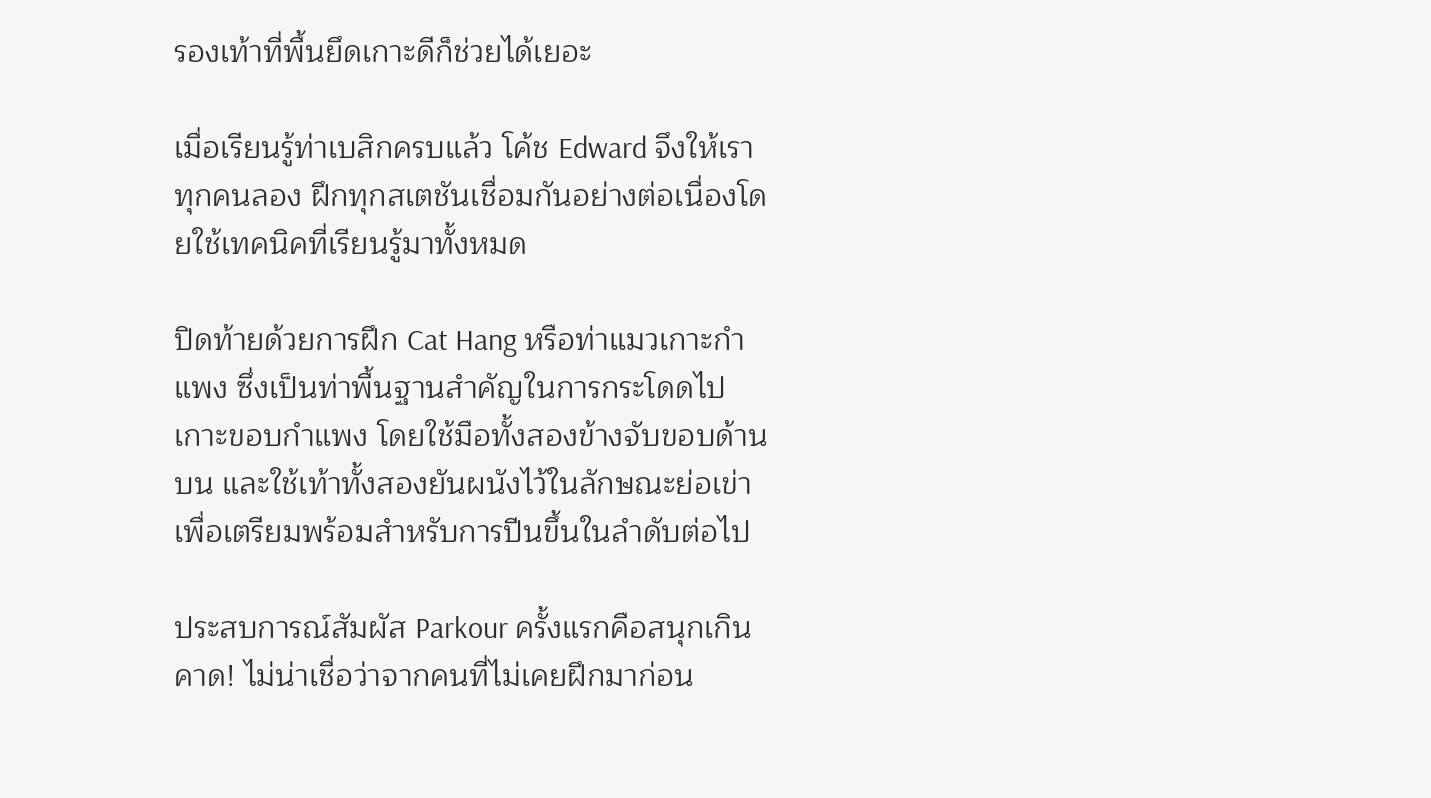รองเท้าที่พื้นยึดเกาะดีก็ช่วยได้เยอะ

เมื่อเรียนรู้ท่าเบสิกครบแล้ว โค้ช Edward จึงให้เราทุกคนลอง ฝึกทุกสเตชันเชื่อมกันอย่างต่อเนื่องโดยใช้เทคนิคที่เรียนรู้มาทั้งหมด

ปิดท้ายด้วยการฝึก Cat Hang หรือท่าแมวเกาะกำแพง ซึ่งเป็นท่าพื้นฐานสำคัญในการกระโดดไปเกาะขอบกำแพง โดยใช้มือทั้งสองข้างจับขอบด้านบน และใช้เท้าทั้งสองยันผนังไว้ในลักษณะย่อเข่า เพื่อเตรียมพร้อมสำหรับการปีนขึ้นในลำดับต่อไป

ประสบการณ์สัมผัส Parkour ครั้งแรกคือสนุกเกินคาด! ไม่น่าเชื่อว่าจากคนที่ไม่เคยฝึกมาก่อน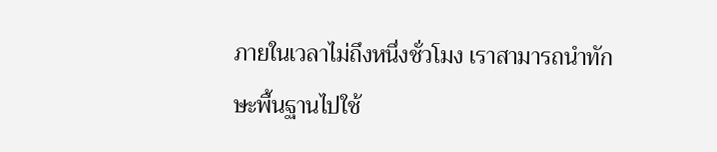ภายในเวลาไม่ถึงหนึ่งชั่วโมง เราสามารถนำทักษะพื้นฐานไปใช้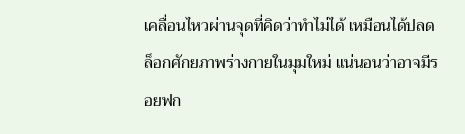เคลื่อนไหวผ่านจุดที่คิดว่าทำไม่ได้ เหมือนได้ปลดล็อกศักยภาพร่างกายในมุมใหม่ แน่นอนว่าอาจมีรอยฟก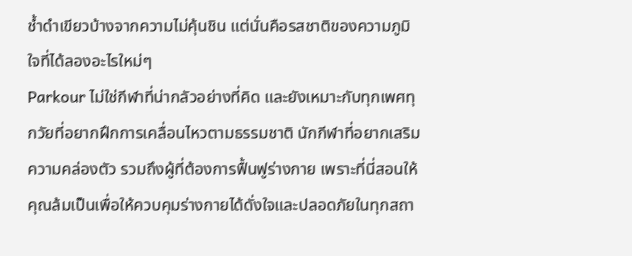ช้ำดำเขียวบ้างจากความไม่คุ้นชิน แต่นั่นคือรสชาติของความภูมิใจที่ได้ลองอะไรใหม่ๆ
Parkour ไม่ใช่กีฬาที่น่ากลัวอย่างที่คิด และยังเหมาะกับทุกเพศทุกวัยที่อยากฝึกการเคลื่อนไหวตามธรรมชาติ นักกีฬาที่อยากเสริมความคล่องตัว รวมถึงผู้ที่ต้องการฟื้นฟูร่างกาย เพราะที่นี่สอนให้คุณล้มเป็นเพื่อให้ควบคุมร่างกายได้ดั่งใจและปลอดภัยในทุกสถา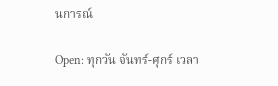นการณ์

Open: ทุกวัน จันทร์-ศุกร์ เวลา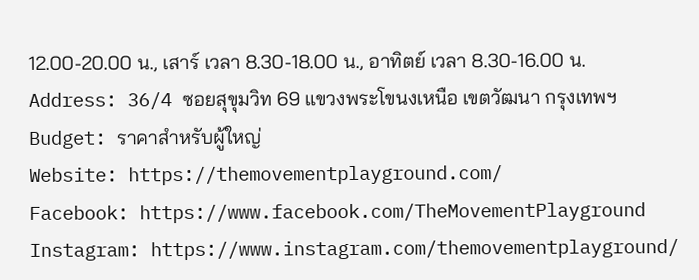12.00-20.00 น., เสาร์ เวลา 8.30-18.00 น., อาทิตย์ เวลา 8.30-16.00 น.
Address: 36/4 ซอยสุขุมวิท 69 แขวงพระโขนงเหนือ เขตวัฒนา กรุงเทพฯ
Budget: ราคาสำหรับผู้ใหญ่
Website: https://themovementplayground.com/
Facebook: https://www.facebook.com/TheMovementPlayground
Instagram: https://www.instagram.com/themovementplayground/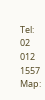Tel: 02 012 1557
Map: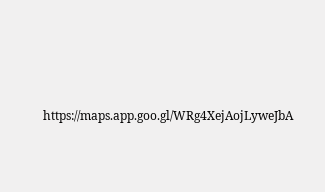https://maps.app.goo.gl/WRg4XejAojLyweJbA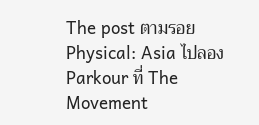The post ตามรอย Physical: Asia ไปลอง Parkour ที่ The Movement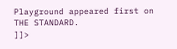Playground appeared first on THE STANDARD.
]]>